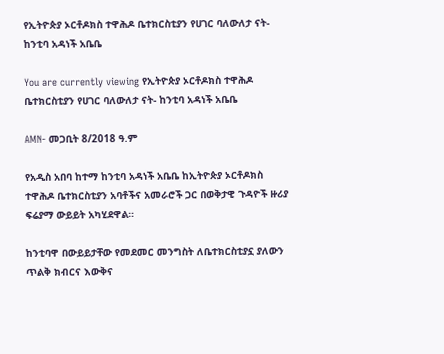የኢትዮጵያ ኦርቶዶክስ ተዋሕዶ ቤተክርስቲያን የሀገር ባለውለታ ናት- ከንቲባ አዳነች አቤቤ

You are currently viewing የኢትዮጵያ ኦርቶዶክስ ተዋሕዶ ቤተክርስቲያን የሀገር ባለውለታ ናት- ከንቲባ አዳነች አቤቤ

AMN- መጋቢት 8/2018 ዓ.ም

የአዲስ አበባ ከተማ ከንቲባ አዳነች አቤቤ ከኢትዮጵያ ኦርቶዶክስ ተዋሕዶ ቤተክርስቲያን አባቶችና አመራሮች ጋር በወቅታዊ ጉዳዮች ዙሪያ ፍሬያማ ውይይት አካሂደዋል።

ከንቲባዋ በውይይታቸው የመደመር መንግስት ለቤተክርስቲያኗ ያለውን ጥልቅ ክብርና እውቅና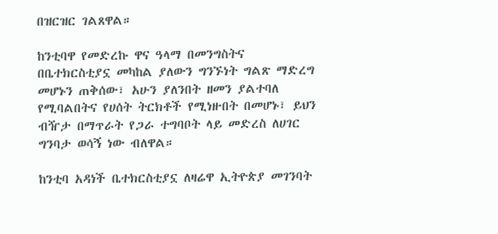በዝርዝር ገልጸዋል።

ከንቲባዋ የመድረኩ ዋና ዓላማ በመንግስትና በቤተክርስቲያኗ መካከል ያለውን ግንኙነት ግልጽ ማድረግ መሆኑን ጠቅሰው፣ አሁን ያለንበት ዘመን ያልተባለ የሚባልበትና የሀሰት ትርክቶች የሚነዙበት በመሆኑ፣ ይህን ብዥታ በማጥራት የጋራ ተግባቦት ላይ መድረስ ለሀገር ግንባታ ወሳኝ ነው ብለዋል።

ከንቲባ አዳነች ቤተክርስቲያኗ ለዛሬዋ ኢትዮጵያ መገንባት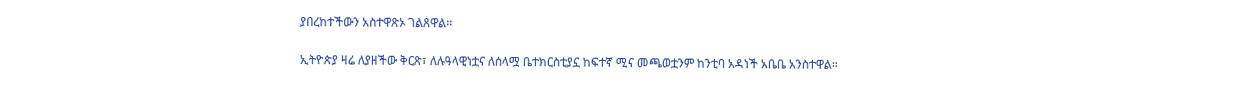ያበረከተችውን አስተዋጽኦ ገልጸዋል፡፡

ኢትዮጵያ ዛሬ ለያዘችው ቅርጽ፣ ለሉዓላዊነቷና ለሰላሟ ቤተክርስቲያኗ ከፍተኛ ሚና መጫወቷንም ከንቲባ አዳነች አቤቤ አንስተዋል።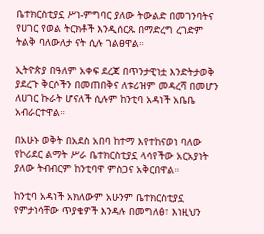ቤተክርስቲያኗ ሥነ-ምግባር ያለው ትውልድ በመገንባትና የሀገር የወል ትርክቶች እንዲሰርጹ በማድረግ ረገድም ትልቅ ባለውለታ ናት ሲሉ ገልፀዋል።

ኢትዮጵያ በዓለም አቀፍ ደረጃ በጥንታዊነቷ እንድትታወቅ ያደረጉ ቅርሶችን በመጠበቅና ለቱሪዝም መዳረሻ በመሆን ለሀገር ኩራት ሆናለች ሲሉም ከንቲባ አዳነች አቤቤ አብራርተዋል።

በአሁኑ ወቅት በአደስ አበባ ከተማ እየተከናወነ ባለው የኮሪደር ልማት ሥራ ቤተክርስቲያኗ ላሳየችው አርአያነት ያለው ትብብርም ከንቲባዋ ምስጋና አቅርበዋል።

ከንቲባ አዳነች አክለውም አሁንም ቤተክርስቲያኗ የምታነሳቸው ጥያቄዎች እንዳሉ በመግለፅ፣ እነዚህን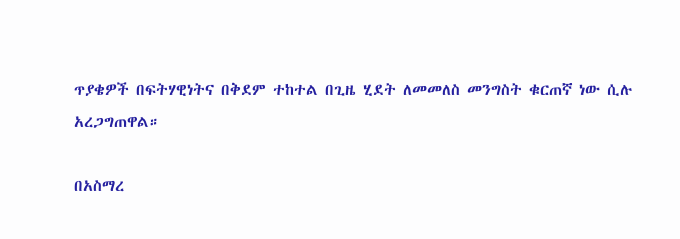ጥያቄዎች በፍትሃዊነትና በቅደም ተከተል በጊዜ ሂደት ለመመለስ መንግስት ቁርጠኛ ነው ሲሉ አረጋግጠዋል።

በአስማረ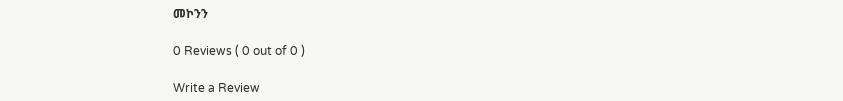መኮንን

0 Reviews ( 0 out of 0 )

Write a Review